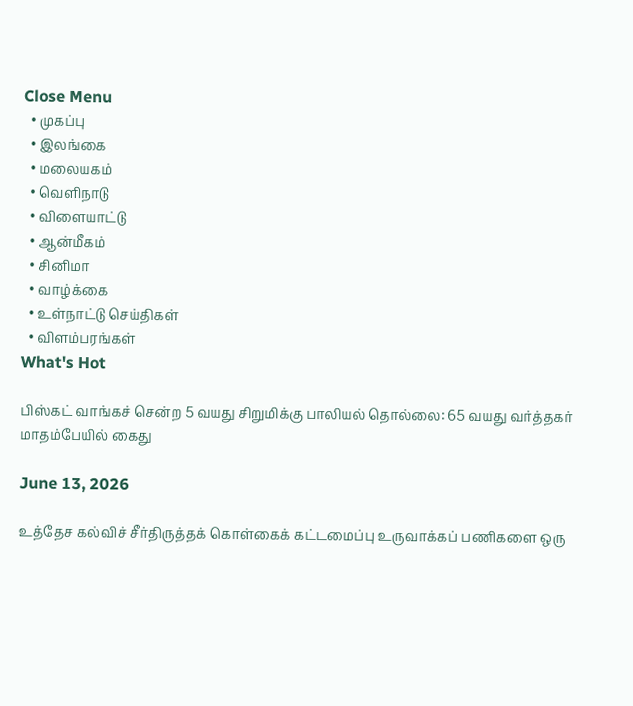Close Menu
  • முகப்பு
  • இலங்கை
  • மலையகம்
  • வெளிநாடு
  • விளையாட்டு
  • ஆன்மீகம்
  • சினிமா
  • வாழ்க்கை
  • உள்நாட்டு செய்திகள்
  • விளம்பரங்கள்
What's Hot

பிஸ்கட் வாங்கச் சென்ற 5 வயது சிறுமிக்கு பாலியல் தொல்லை: 65 வயது வர்த்தகர் மாதம்பேயில் கைது

June 13, 2026

உத்தேச கல்விச் சீர்திருத்தக் கொள்கைக் கட்டமைப்பு உருவாக்கப் பணிகளை ஒரு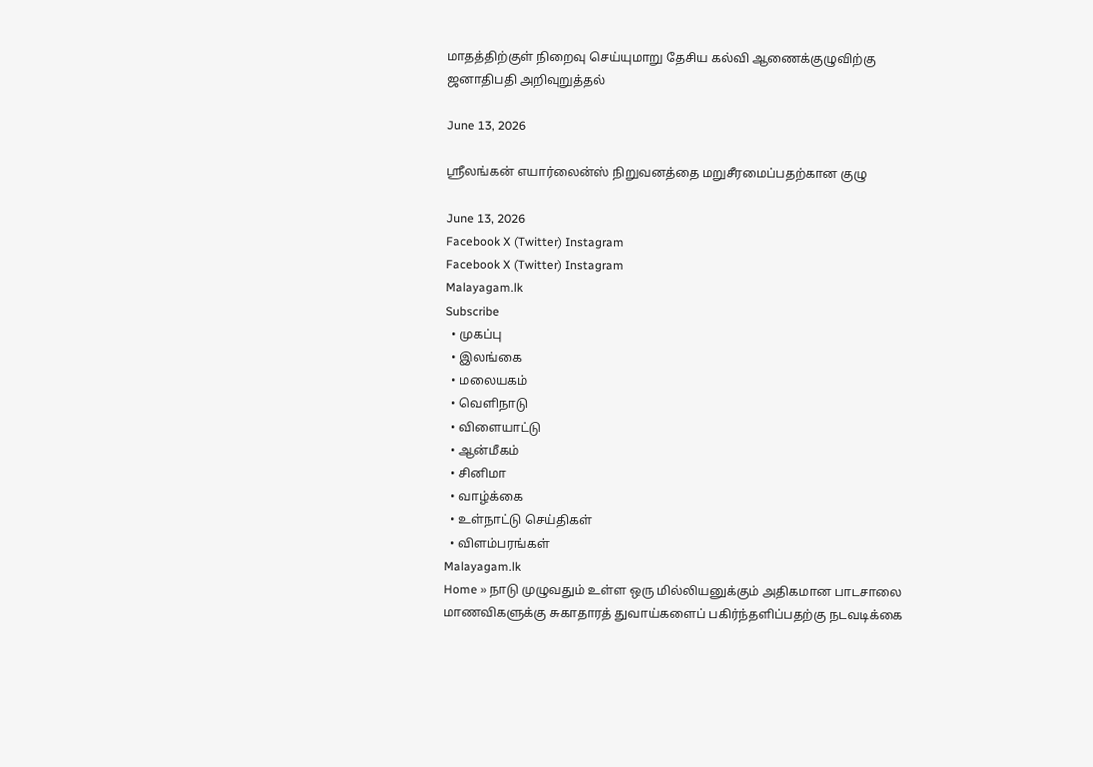மாதத்திற்குள் நிறைவு செய்யுமாறு தேசிய கல்வி ஆணைக்குழுவிற்கு ஜனாதிபதி அறிவுறுத்தல்

June 13, 2026

ஸ்ரீலங்கன் எயார்லைன்ஸ் நிறுவனத்தை மறுசீரமைப்பதற்கான குழு

June 13, 2026
Facebook X (Twitter) Instagram
Facebook X (Twitter) Instagram
Malayagam.lk
Subscribe
  • முகப்பு
  • இலங்கை
  • மலையகம்
  • வெளிநாடு
  • விளையாட்டு
  • ஆன்மீகம்
  • சினிமா
  • வாழ்க்கை
  • உள்நாட்டு செய்திகள்
  • விளம்பரங்கள்
Malayagam.lk
Home » நாடு முழுவதும் உள்ள ஒரு மில்லியனுக்கும் அதிகமான பாடசாலை மாணவிகளுக்கு சுகாதாரத் துவாய்களைப் பகிர்ந்தளிப்பதற்கு நடவடிக்கை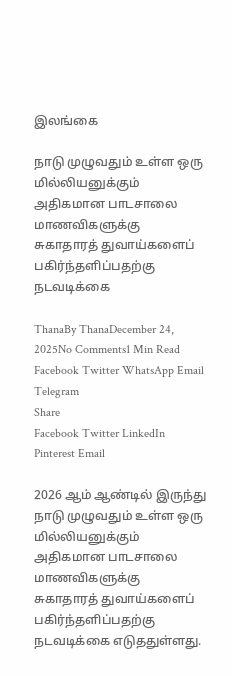இலங்கை

நாடு முழுவதும் உள்ள ஒரு மில்லியனுக்கும் அதிகமான பாடசாலை மாணவிகளுக்கு சுகாதாரத் துவாய்களைப் பகிர்ந்தளிப்பதற்கு நடவடிக்கை

ThanaBy ThanaDecember 24, 2025No Comments1 Min Read
Facebook Twitter WhatsApp Email Telegram
Share
Facebook Twitter LinkedIn Pinterest Email

2026 ஆம் ஆண்டில் இருந்து நாடு முழுவதும் உள்ள ஒரு மில்லியனுக்கும் அதிகமான பாடசாலை மாணவிகளுக்கு சுகாதாரத் துவாய்களைப் பகிர்ந்தளிப்பதற்கு நடவடிக்கை எடுததுள்ளது.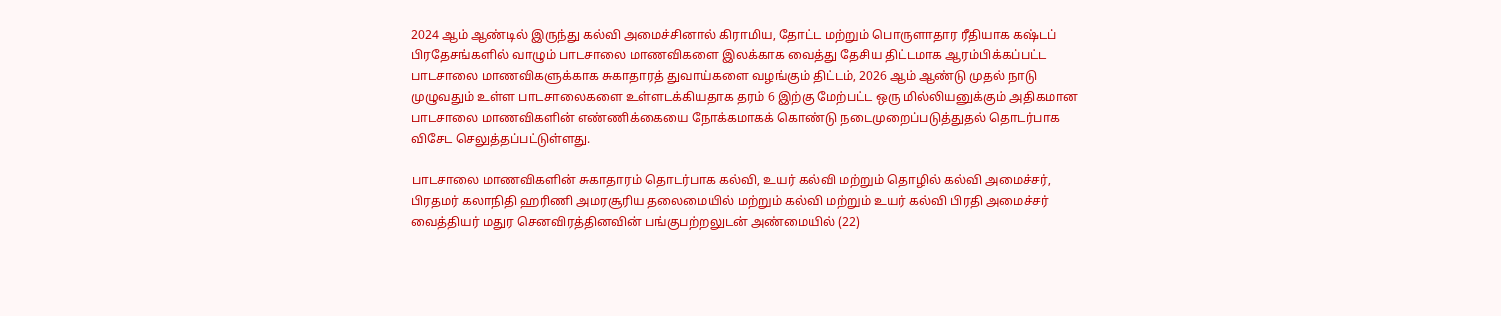2024 ஆம் ஆண்டில் இருந்து கல்வி அமைச்சினால் கிராமிய, தோட்ட மற்றும் பொருளாதார ரீதியாக கஷ்டப் பிரதேசங்களில் வாழும் பாடசாலை மாணவிகளை இலக்காக வைத்து தேசிய திட்டமாக ஆரம்பிக்கப்பட்ட பாடசாலை மாணவிகளுக்காக சுகாதாரத் துவாய்களை வழங்கும் திட்டம், 2026 ஆம் ஆண்டு முதல் நாடு முழுவதும் உள்ள பாடசாலைகளை உள்ளடக்கியதாக தரம் 6 இற்கு மேற்பட்ட ஒரு மில்லியனுக்கும் அதிகமான பாடசாலை மாணவிகளின் எண்ணிக்கையை நோக்கமாகக் கொண்டு நடைமுறைப்படுத்துதல் தொடர்பாக விசேட செலுத்தப்பட்டுள்ளது.

பாடசாலை மாணவிகளின் சுகாதாரம் தொடர்பாக கல்வி, உயர் கல்வி மற்றும் தொழில் கல்வி அமைச்சர், பிரதமர் கலாநிதி ஹரிணி அமரசூரிய தலைமையில் மற்றும் கல்வி மற்றும் உயர் கல்வி பிரதி அமைச்சர் வைத்தியர் மதுர செனவிரத்தினவின் பங்குபற்றலுடன் அண்மையில் (22)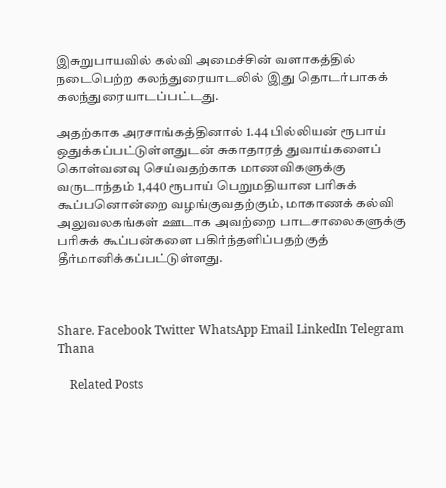இசுறுபாயவில் கல்வி அமைச்சின் வளாகத்தில் நடைபெற்ற கலந்துரையாடலில் இது தொடர்பாகக் கலந்துரையாடப்பட்டது.

அதற்காக அரசாங்கத்தினால் 1.44 பில்லியன் ரூபாய் ஒதுக்கப்பட்டுள்ளதுடன் சுகாதாரத் துவாய்களைப் கொள்வனவு செய்வதற்காக மாணவிகளுக்கு வருடாந்தம் 1,440 ரூபாய் பெறுமதியான பரிசுக் கூப்பனொன்றை வழங்குவதற்கும், மாகாணக் கல்வி அலுவலகங்கள் ஊடாக அவற்றை பாடசாலைகளுக்கு பரிசுக் கூப்பன்களை பகிர்ந்தளிப்பதற்குத் தீர்மானிக்கப்பட்டுள்ளது.



Share. Facebook Twitter WhatsApp Email LinkedIn Telegram
Thana

    Related Posts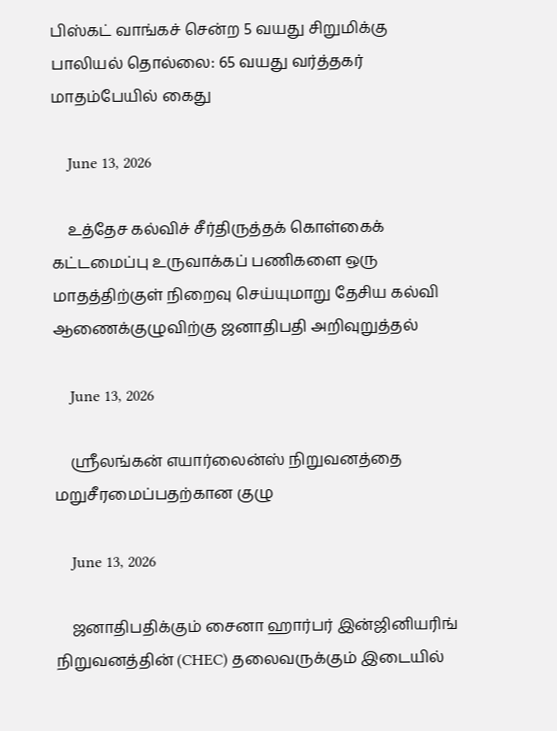பிஸ்கட் வாங்கச் சென்ற 5 வயது சிறுமிக்கு பாலியல் தொல்லை: 65 வயது வர்த்தகர் மாதம்பேயில் கைது

    June 13, 2026

    உத்தேச கல்விச் சீர்திருத்தக் கொள்கைக் கட்டமைப்பு உருவாக்கப் பணிகளை ஒரு மாதத்திற்குள் நிறைவு செய்யுமாறு தேசிய கல்வி ஆணைக்குழுவிற்கு ஜனாதிபதி அறிவுறுத்தல்

    June 13, 2026

    ஸ்ரீலங்கன் எயார்லைன்ஸ் நிறுவனத்தை மறுசீரமைப்பதற்கான குழு

    June 13, 2026

    ஜனாதிபதிக்கும் சைனா ஹார்பர் இன்ஜினியரிங் நிறுவனத்தின் (CHEC) தலைவருக்கும் இடையில்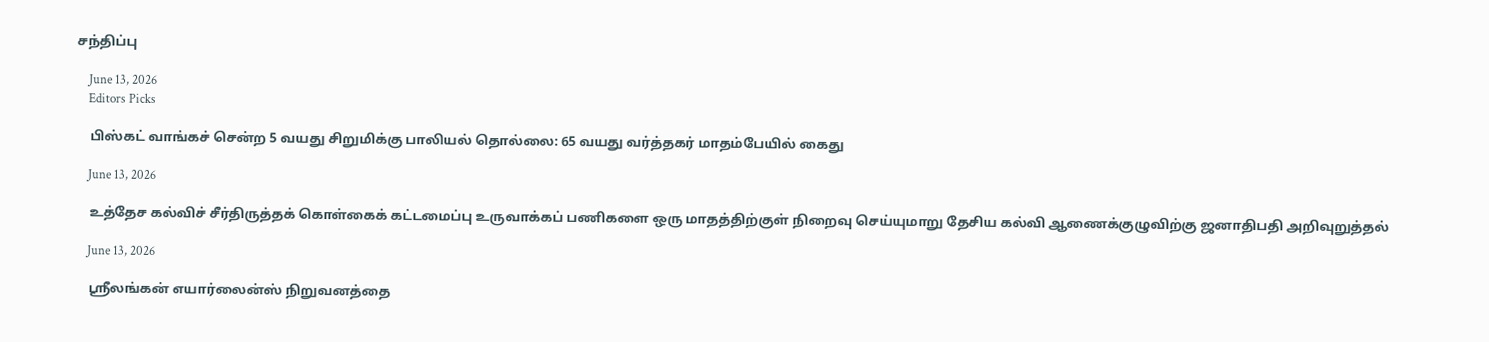சந்திப்பு

    June 13, 2026
    Editors Picks

    பிஸ்கட் வாங்கச் சென்ற 5 வயது சிறுமிக்கு பாலியல் தொல்லை: 65 வயது வர்த்தகர் மாதம்பேயில் கைது

    June 13, 2026

    உத்தேச கல்விச் சீர்திருத்தக் கொள்கைக் கட்டமைப்பு உருவாக்கப் பணிகளை ஒரு மாதத்திற்குள் நிறைவு செய்யுமாறு தேசிய கல்வி ஆணைக்குழுவிற்கு ஜனாதிபதி அறிவுறுத்தல்

    June 13, 2026

    ஸ்ரீலங்கன் எயார்லைன்ஸ் நிறுவனத்தை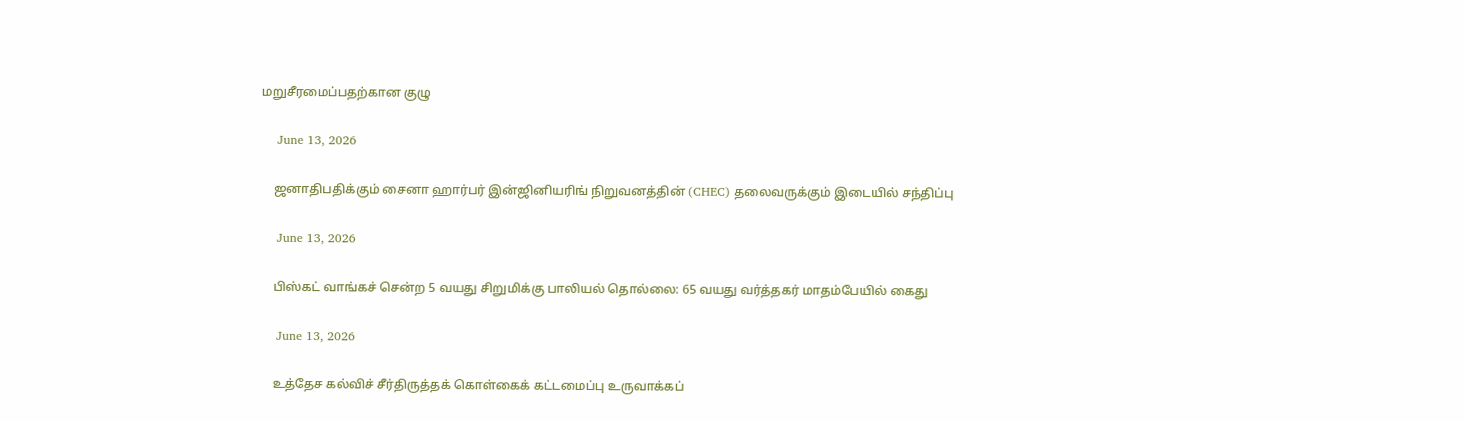மறுசீரமைப்பதற்கான குழு

    June 13, 2026

    ஜனாதிபதிக்கும் சைனா ஹார்பர் இன்ஜினியரிங் நிறுவனத்தின் (CHEC) தலைவருக்கும் இடையில் சந்திப்பு

    June 13, 2026

    பிஸ்கட் வாங்கச் சென்ற 5 வயது சிறுமிக்கு பாலியல் தொல்லை: 65 வயது வர்த்தகர் மாதம்பேயில் கைது

    June 13, 2026

    உத்தேச கல்விச் சீர்திருத்தக் கொள்கைக் கட்டமைப்பு உருவாக்கப்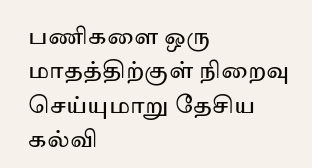பணிகளை ஒரு மாதத்திற்குள் நிறைவு செய்யுமாறு தேசிய கல்வி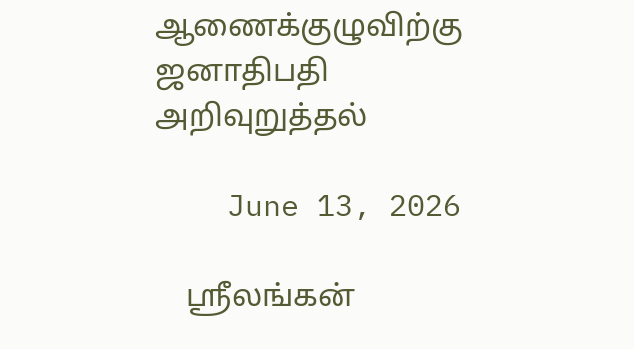ஆணைக்குழுவிற்கு ஜனாதிபதி அறிவுறுத்தல்

    June 13, 2026

    ஸ்ரீலங்கன்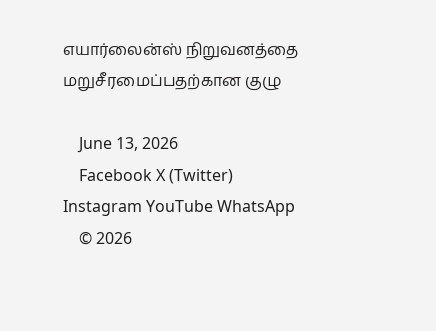எயார்லைன்ஸ் நிறுவனத்தை மறுசீரமைப்பதற்கான குழு

    June 13, 2026
    Facebook X (Twitter) Instagram YouTube WhatsApp
    © 2026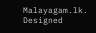Malayagam.lk. Designed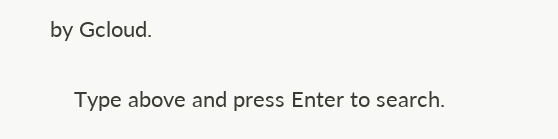by Gcloud.

    Type above and press Enter to search.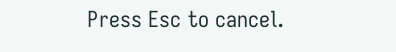Press Esc to cancel.